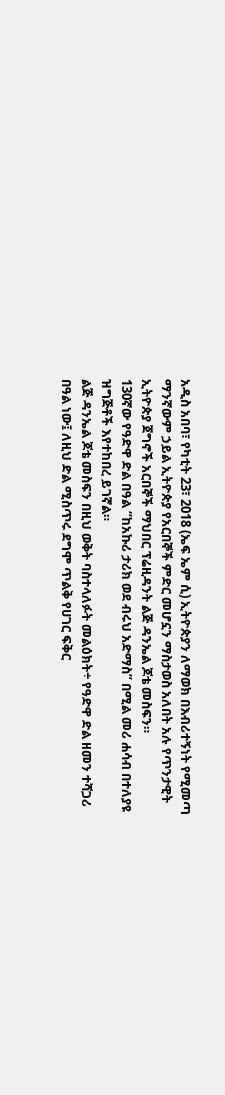አዲስ አበባ፣ የካቲት 23፣ 2018 (ኤፍ ኤም ሲ) ኢትዮጵያን ለማወክ በእብሪተኝነት የሚመጣ ማንኛውም ኃይል ኢትዮጵያ የአርበኞች ምድር መሆኗን ማስታወስ አለበት አሉ የጥንታዊት ኢትዮጵያ ጀግኖች አርበኞች ማህበር ፕሬዚዳንት ልጅ ዳንኤል ጆቴ መስፍን።
130ኛው የዓድዋ ድል በዓል “ከአኩሪ ታሪክ ወደ ብሩህ አድማስ” በሚል መሪ ሐሳብ በተለያዩ ዝግጅቶች እየተከበረ ይገኛል።
ልጅ ዳንኤል ጆቴ መስፍን በዚህ ወቅት ባስተላለፉት መልዕክት÷ የዓድዋ ድል ዘመን ተሻጋሪ በዓል ነው፤ ለዚህ ድል ሚስጥሩ ደግሞ ጥልቅ የሀገር ፍቅር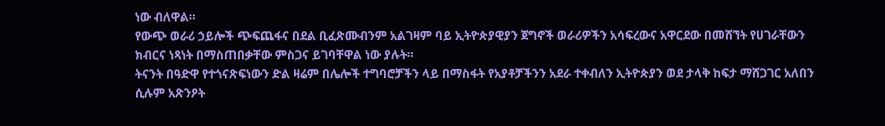ነው ብለዋል።
የውጭ ወራሪ ኃይሎች ጭፍጨፋና በደል ቢፈጽሙብንም አልገዛም ባይ ኢትዮጵያዊያን ጀግኖች ወራሪዎችን አሳፍረውና አዋርደው በመሸኘት የሀገራቸውን ክብርና ነጻነት በማስጠበቃቸው ምስጋና ይገባቸዋል ነው ያሉት።
ትናንት በዓድዋ የተጎናጽፍነውን ድል ዛሬም በሌሎች ተግባሮቻችን ላይ በማስፋት የአያቶቻችንን አደራ ተቀብለን ኢትዮጵያን ወደ ታላቅ ከፍታ ማሸጋገር አለበን ሲሉም አጽንዖት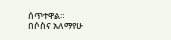ሰጥተዋል።
በሶስና አለማየሁ